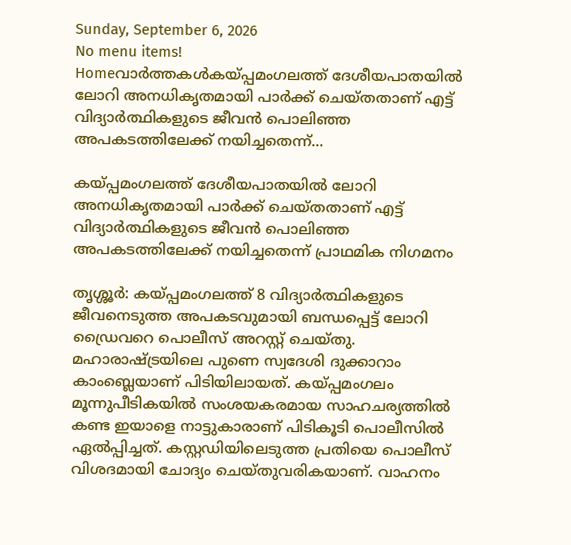Sunday, September 6, 2026
No menu items!
Homeവാർത്തകൾകയ്പ്പമംഗലത്ത് ദേശീയപാതയിൽ ലോറി അനധികൃതമായി പാർക്ക് ചെയ്‌തതാണ് എട്ട് വിദ്യാർത്ഥികളുടെ ജീവൻ പൊലിഞ്ഞ അപകടത്തിലേക്ക് നയിച്ചതെന്ന്...

കയ്പ്പമംഗലത്ത് ദേശീയപാതയിൽ ലോറി അനധികൃതമായി പാർക്ക് ചെയ്‌തതാണ് എട്ട് വിദ്യാർത്ഥികളുടെ ജീവൻ പൊലിഞ്ഞ അപകടത്തിലേക്ക് നയിച്ചതെന്ന് പ്രാഥമിക നിഗമനം

തൃശ്ശൂർ: കയ്പ്പമംഗലത്ത് 8 വിദ്യാർത്ഥികളുടെ ജീവനെടുത്ത അപകടവുമായി ബന്ധപ്പെട്ട് ലോറി ഡ്രൈവറെ പൊലീസ് അറസ്റ്റ് ചെയ്തു. മഹാരാഷ്ട്രയിലെ പുണെ സ്വദേശി ദുക്കാറാം കാംബ്ലെയാണ് പിടിയിലായത്. കയ്പ്പമംഗലം മൂന്നുപീടികയിൽ സംശയകരമായ സാഹചര്യത്തിൽ കണ്ട ഇയാളെ നാട്ടുകാരാണ് പിടികൂടി പൊലീസിൽ ഏൽപ്പിച്ചത്. കസ്റ്റഡിയിലെടുത്ത പ്രതിയെ പൊലീസ് വിശദമായി ചോദ്യം ചെയ്‌തുവരികയാണ്. വാഹനം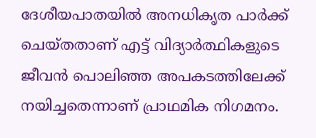ദേശീയപാതയിൽ അനധികൃത പാർക്ക് ചെയ്‌തതാണ് എട്ട് വിദ്യാർത്ഥികളുടെ ജീവൻ പൊലിഞ്ഞ അപകടത്തിലേക്ക് നയിച്ചതെന്നാണ് പ്രാഥമിക നിഗമനം.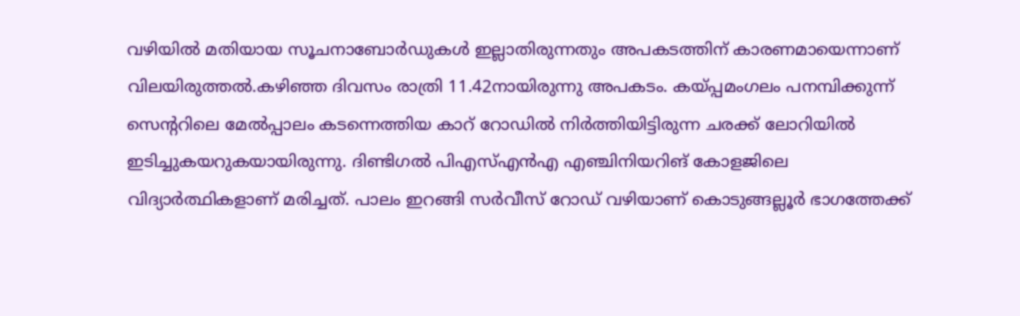വഴിയിൽ മതിയായ സൂചനാബോർഡുകൾ ഇല്ലാതിരുന്നതും അപകടത്തിന് കാരണമായെന്നാണ് വിലയിരുത്തൽ.കഴിഞ്ഞ ദിവസം രാത്രി 11.42നായിരുന്നു അപകടം. കയ്പ്പമംഗലം പനമ്പിക്കുന്ന് സെന്ററിലെ മേൽപ്പാലം കടന്നെത്തിയ കാറ് റോഡിൽ നിർത്തിയിട്ടിരുന്ന ചരക്ക് ലോറിയിൽ ഇടിച്ചുകയറുകയായിരുന്നു. ദിണ്ടിഗൽ പിഎസ്എന്‍എ എഞ്ചിനിയറിങ് കോളജിലെ വിദ്യാർത്ഥികളാണ് മരിച്ചത്. പാലം ഇറങ്ങി സർവീസ് റോഡ് വഴിയാണ് കൊടുങ്ങല്ലൂർ ഭാഗത്തേക്ക്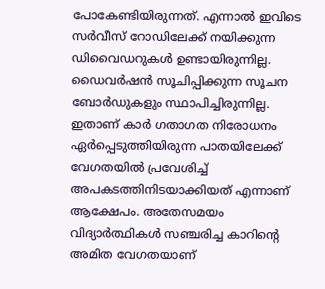പോകേണ്ടിയിരുന്നത്. എന്നാൽ ഇവിടെ സർവീസ് റോഡിലേക്ക് നയിക്കുന്ന ഡിവൈഡറുകൾ ഉണ്ടായിരുന്നില്ല. ഡൈവർഷൻ സൂചിപ്പിക്കുന്ന സൂചന ബോർഡുകളും സ്ഥാപിച്ചിരുന്നില്ല. ഇതാണ് കാർ ഗതാഗത നിരോധനം ഏർപ്പെടുത്തിയിരുന്ന പാതയിലേക്ക് വേഗതയിൽ പ്രവേശിച്ച് അപകടത്തിനിടയാക്കിയത് എന്നാണ് ആക്ഷേപം. അതേസമയം വിദ്യാർത്ഥികൾ സഞ്ചരിച്ച കാറിൻ്റെ അമിത വേഗതയാണ്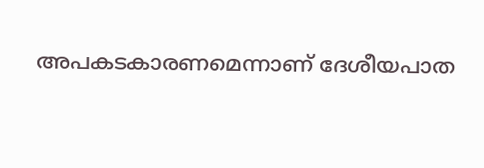അപകടകാരണമെന്നാണ് ദേശീയപാത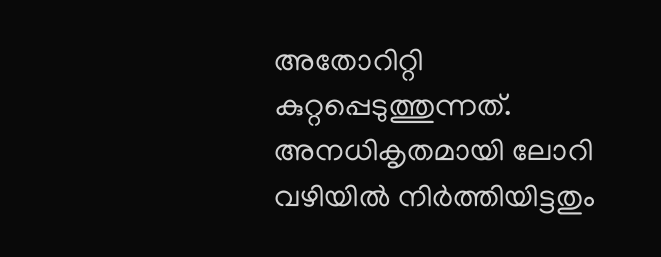അതോറിറ്റി കുറ്റപ്പെടുത്തുന്നത്. അനധികൃതമായി ലോറി വഴിയിൽ നിർത്തിയിട്ടതും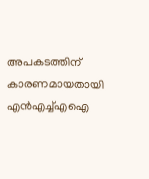അപകടത്തിന് കാരണമായതായി എൻഎച്ച്എഐ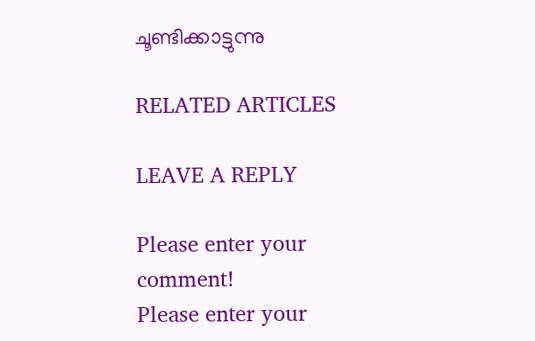ചൂണ്ടിക്കാട്ടുന്നു

RELATED ARTICLES

LEAVE A REPLY

Please enter your comment!
Please enter your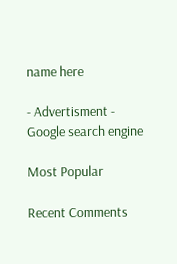name here

- Advertisment -
Google search engine

Most Popular

Recent Comments